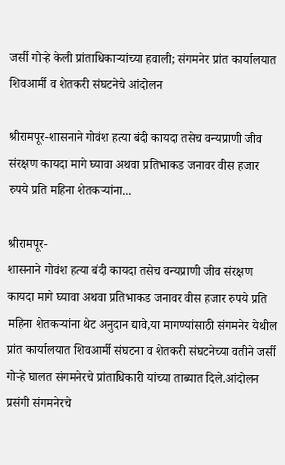जर्सी गोऱ्हे केली प्रांताधिकाऱ्यांच्या हवाली; संगमनेर प्रांत कार्यालयात शिवआर्मी व शेतकरी संघटनेचे आंदोलन

श्रीरामपूर-शासनाने गोवंश हत्या बंदी कायदा तसेच वन्यप्राणी जीव संरक्षण कायदा मागे घ्यावा अथवा प्रतिभाकड जनावर वीस हजार रुपये प्रति महिना शेतकऱ्यांना...

श्रीरामपूर-
शासनाने गोवंश हत्या बंदी कायदा तसेच वन्यप्राणी जीव संरक्षण कायदा मागे घ्यावा अथवा प्रतिभाकड जनावर वीस हजार रुपये प्रति महिना शेतकऱ्यांना थेट अनुदान द्यावे,या मागण्यांसाठी संगमनेर येथील प्रांत कार्यालयात शिवआर्मी संघटना व शेतकरी संघटनेच्या वतीने जर्सी गोऱ्हे घालत संगमनेरचे प्रांताधिकारी यांच्या ताब्यात दिले.आंदोलन प्रसंगी संगमनेरचे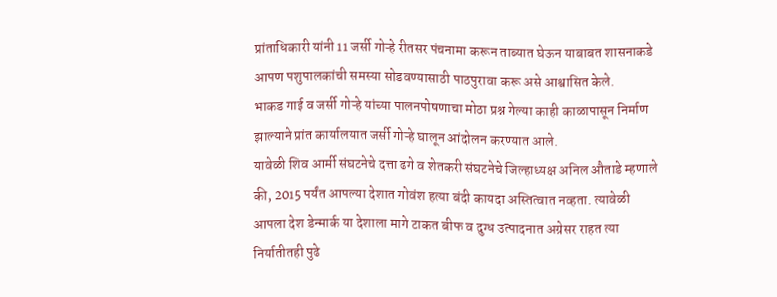प्रांताधिकारी यांनी 11 जर्सी गोऱ्हे रीतसर पंचनामा करून ताब्यात घेऊन याबाबत शासनाकडे आपण पशुपालकांची समस्या सोडवण्यासाठी पाठपुरावा करू असे आश्वासित केले.
भाकड गाई व जर्सी गोऱ्हे यांच्या पालनपोषणाचा मोठा प्रश्न गेल्या काही काळापासून निर्माण झाल्याने प्रांत कार्यालयात जर्सी गोऱ्हे घालून आंदोलन करण्यात आले.
यावेळी शिव आर्मी संघटनेचे दत्ता ढगे व शेतकरी संघटनेचे जिल्हाध्यक्ष अनिल औताडे म्हणाले की, 2015 पर्यंत आपल्या देशात गोवंश हत्या बंदी कायदा अस्तित्वात नव्हता. त्यावेळी आपला देश डेन्मार्क या देशाला मागे टाकत बीफ व दुग्ध उत्पादनात अग्रेसर राहत त्या निर्यातीतही पुढे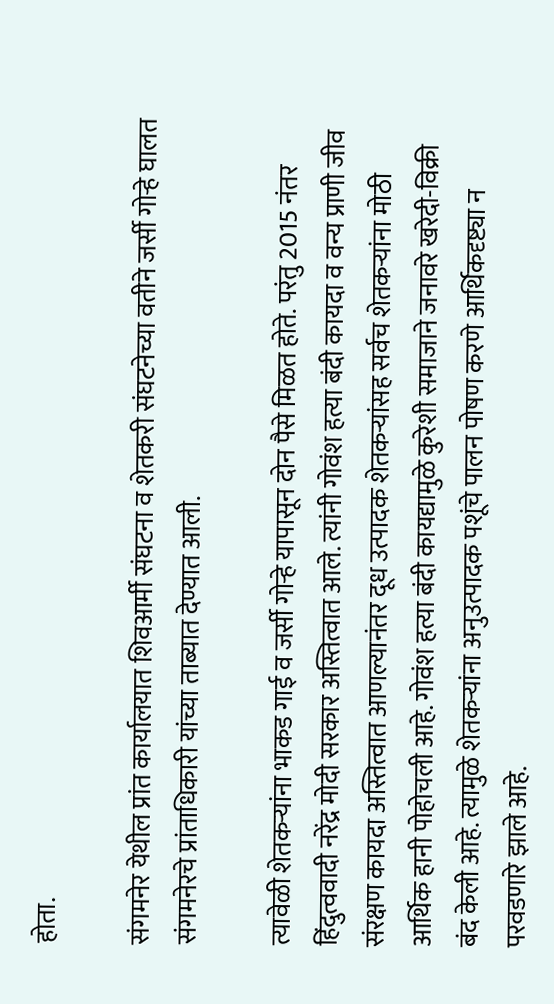होता.

संगमनेर येथील प्रांत कार्यालयात शिवआर्मी संघटना व शेतकरी संघटनेच्या वतीने जर्सी गोऱ्हे घालत संगमनेरचे प्रांताधिकारी यांच्या ताब्यात देण्यात आली.

त्यावेळी शेतकऱ्यांना भाकड गाई व जर्सी गोऱ्हे यापासून दोन पैसे मिळत होते. परंतु 2015 नंतर हिंदुत्ववादी नरेंद्र मोदी सरकार अस्तित्वात आले. त्यांनी गोवंश हत्या बंदी कायदा व वन्य प्राणी जीव संरक्षण कायदा अस्तित्वात आणल्यानंतर दूध उत्पादक शेतकऱ्यांसह सर्वच शेतकऱ्यांना मोठी आर्थिक हानी पोहोचली आहे. गोवंश हत्या बंदी कायद्यामुळे कुरेशी समाजाने जनावरे खरेदी-विक्री बंद केली आहे. त्यामुळे शेतकऱ्यांना अनुउत्पादक पशूंचे पालन पोषण करणे आर्थिकदृष्ट्या न परवडणारे झाले आहे.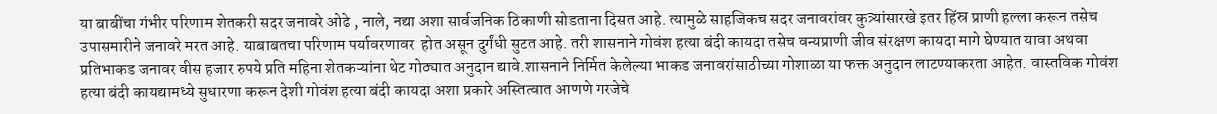या बाबींचा गंभीर परिणाम शेतकरी सदर जनावरे ओढे , नाले, नद्या अशा सार्वजनिक ठिकाणी सोडताना दिसत आहे. त्यामुळे साहजिकच सदर जनावरांवर कुत्र्यांसारखे इतर हिंस्र प्राणी हल्ला करून तसेच उपासमारीने जनावरे मरत आहे. याबाबतचा परिणाम पर्यावरणावर  होत असून दुर्गंधी सुटत आहे. तरी शासनाने गोवंश हत्या बंदी कायदा तसेच वन्यप्राणी जीव संरक्षण कायदा मागे घेण्यात यावा अथवा प्रतिभाकड जनावर वीस हजार रुपये प्रति महिना शेतकऱ्यांना थेट गोठ्यात अनुदान द्यावे.शासनाने निर्मित केलेल्या भाकड जनावरांसाठीच्या गोशाळा या फक्त अनुदान लाटण्याकरता आहेत. वास्तविक गोवंश हत्या बंदी कायद्यामध्ये सुधारणा करून देशी गोवंश हत्या बंदी कायदा अशा प्रकारे अस्तित्वात आणणे गरजेचे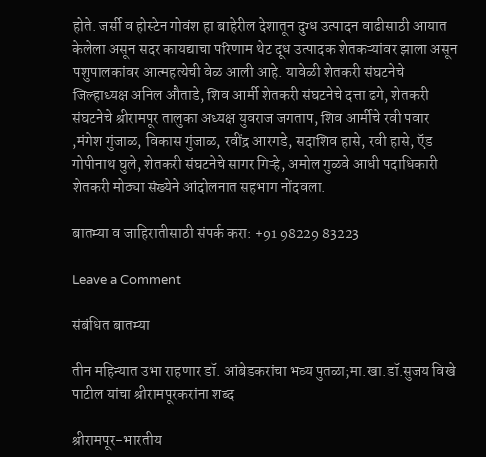होते. जर्सी व होस्टेन गोवंश हा बाहेरील देशातून दुग्ध उत्पादन वाढीसाठी आयात केलेला असून सदर कायद्याचा परिणाम थेट दूध उत्पादक शेतकऱ्यांवर झाला असून पशुपालकांवर आत्महत्येची वेळ आली आहे. यावेळी शेतकरी संघटनेचे जिल्हाध्यक्ष अनिल औताडे, शिव आर्मी शेतकरी संघटनेचे दत्ता ढगे, शेतकरी संघटनेचे श्रीरामपूर तालुका अध्यक्ष युवराज जगताप, शिव आर्मीचे रवी पवार ,मंगेश गुंजाळ, विकास गुंजाळ, रवींद्र आरगडे, सदाशिव हासे, रवी हासे, ऍड गोपीनाथ घुले, शेतकरी संघटनेचे सागर गिऱ्हे, अमोल गुळवे आधी पदाधिकारी शेतकरी मोठ्या संख्येने आंदोलनात सहभाग नोंदवला.

बातम्या व जाहिरातीसाठी संपर्क करा: +91 98229 83223

Leave a Comment

संबंधित बातम्या

तीन महिन्यात उभा राहणार डॉ. आंबेडकरांचा भव्य पुतळा;मा.खा.डॉ.सुजय विखे पाटील यांचा श्रीरामपूरकरांना शब्द

श्रीरामपूर-भारतीय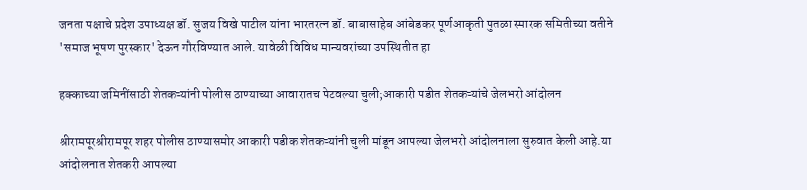जनता पक्षाचे प्रदेश उपाध्यक्ष डॉ. सुजय विखे पाटील यांना भारतरत्न डॉ. बाबासाहेब आंबेडकर पूर्णआकृती पुतळा स्मारक समितीच्या वतीने 'समाज भूषण पुरस्कार' देऊन गौरविण्यात आले. यावेळी विविध मान्यवरांच्या उपस्थितीत हा

हक्काच्या जमिनींसाठी शेतकऱ्यांनी पोलीस ठाण्याच्या आवारातच पेटवल्या चुली;आकारी पडीत शेतकऱ्यांचे जेलभरो आंदोलन

श्रीरामपूरश्रीरामपूर शहर पोलीस ठाण्यासमोर आकारी पडीक शेतकऱ्यांनी चुली मांडून आपल्या जेलभरो आंदोलनाला सुरुवात केली आहे.या आंदोलनात शेतकरी आपल्या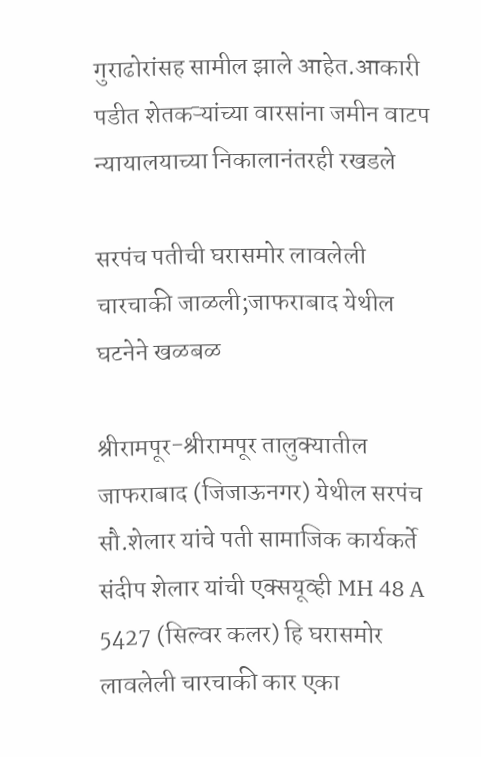गुराढोरांसह सामील झाले आहेत.आकारी पडीत शेतकऱ्यांच्या वारसांना जमीन वाटप न्यायालयाच्या निकालानंतरही रखडले

सरपंच पतीची घरासमोर लावलेली चारचाकी जाळली;जाफराबाद येथील घटनेने खळबळ

श्रीरामपूर-श्रीरामपूर तालुक्यातील जाफराबाद (जिजाऊनगर) येथील सरपंच सौ.शेलार यांचे पती सामाजिक कार्यकर्ते संदीप शेलार यांची एक्सयूव्ही MH 48 A 5427 (सिल्वर कलर) हि घरासमोर लावलेली चारचाकी कार एका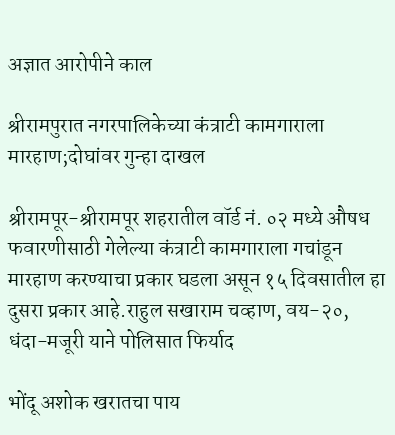अज्ञात आरोपीने काल

श्रीरामपुरात नगरपालिकेच्या कंत्राटी कामगाराला मारहाण;दोघांवर गुन्हा दाखल

श्रीरामपूर-श्रीरामपूर शहरातील वॉर्ड नं. ०२ मध्ये औषध फवारणीसाठी गेलेल्या कंत्राटी कामगाराला गचांडून मारहाण करण्याचा प्रकार घडला असून १५ दिवसातील हा दुसरा प्रकार आहे.राहुल सखाराम चव्हाण, वय-२०, धंदा-मजूरी याने पोलिसात फिर्याद

भोंदू अशोक खरातचा पाय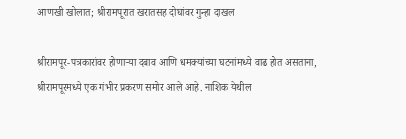आणखी खोलात; श्रीरामपूरात खरातसह दोघांवर गुन्हा दाखल

श्रीरामपूर-पत्रकारांवर होणाऱ्या दबाव आणि धमक्यांच्या घटनांमध्ये वाढ होत असताना, श्रीरामपूरमध्ये एक गंभीर प्रकरण समोर आले आहे. नाशिक येथील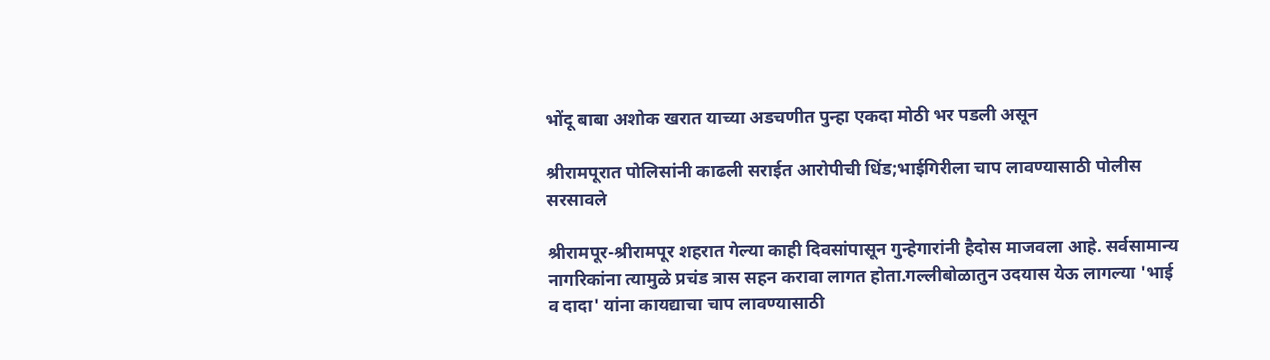भोंदू बाबा अशोक खरात याच्या अडचणीत पुन्हा एकदा मोठी भर पडली असून

श्रीरामपूरात पोलिसांनी काढली सराईत आरोपीची धिंड;भाईगिरीला चाप लावण्यासाठी पोलीस सरसावले

श्रीरामपूर-श्रीरामपूर शहरात गेल्या काही दिवसांपासून गुन्हेगारांनी हैदोस माजवला आहे. सर्वसामान्य नागरिकांना त्यामुळे प्रचंड त्रास सहन करावा लागत होता.गल्लीबोळातुन उदयास येऊ लागल्या 'भाई व दादा' यांना कायद्याचा चाप लावण्यासाठी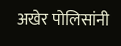अखेर पोलिसांनी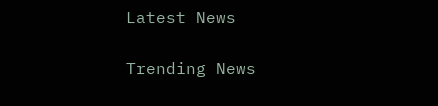Latest News

Trending News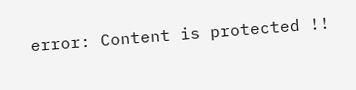error: Content is protected !!